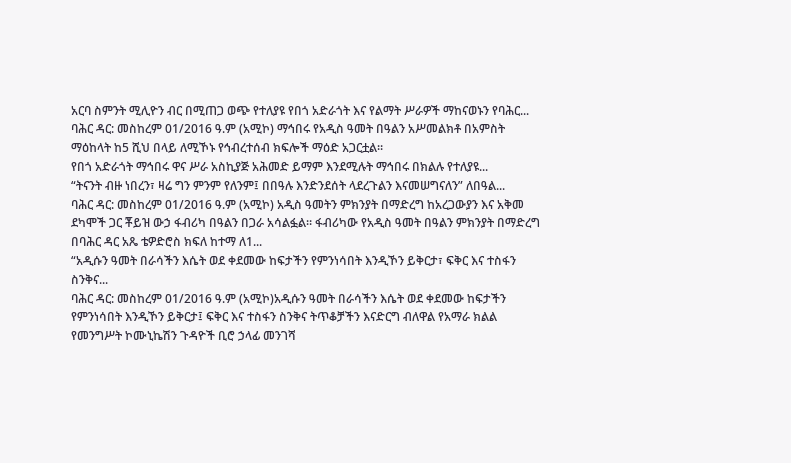አርባ ስምንት ሚሊዮን ብር በሚጠጋ ወጭ የተለያዩ የበጎ አድራጎት እና የልማት ሥራዎች ማከናወኑን የባሕር...
ባሕር ዳር: መስከረም 01/2016 ዓ.ም (አሚኮ) ማኅበሩ የአዲስ ዓመት በዓልን አሥመልክቶ በአምስት ማዕከላት ከ5 ሺህ በላይ ለሚኾኑ የኅብረተሰብ ክፍሎች ማዕድ አጋርቷል።
የበጎ አድራጎት ማኅበሩ ዋና ሥራ አስኪያጅ አሕመድ ይማም እንደሚሉት ማኅበሩ በክልሉ የተለያዩ...
“ትናንት ብዙ ነበረን፣ ዛሬ ግን ምንም የለንም፤ በበዓሉ እንድንደሰት ላደረጉልን እናመሠግናለን” ለበዓል...
ባሕር ዳር: መስከረም 01/2016 ዓ.ም (አሚኮ) አዲስ ዓመትን ምክንያት በማድረግ ከአረጋውያን እና አቅመ ደካሞች ጋር ቾይዝ ውኃ ፋብሪካ በዓልን በጋራ አሳልፏል። ፋብሪካው የአዲስ ዓመት በዓልን ምክንያት በማድረግ በባሕር ዳር አጼ ቴዎድሮስ ክፍለ ከተማ ለ1...
“አዲሱን ዓመት በራሳችን እሴት ወደ ቀደመው ከፍታችን የምንነሳበት እንዲኾን ይቅርታ፣ ፍቅር እና ተስፋን ስንቅና...
ባሕር ዳር: መስከረም 01/2016 ዓ.ም (አሚኮ)አዲሱን ዓመት በራሳችን እሴት ወደ ቀደመው ከፍታችን የምንነሳበት እንዲኾን ይቅርታ፤ ፍቅር እና ተስፋን ስንቅና ትጥቆቻችን እናድርግ ብለዋል የአማራ ክልል የመንግሥት ኮሙኒኬሽን ጉዳዮች ቢሮ ኃላፊ መንገሻ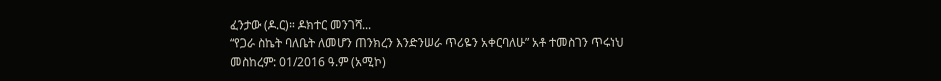ፈንታው (ዶ.ር)። ዶክተር መንገሻ...
“የጋራ ስኬት ባለቤት ለመሆን ጠንክረን እንድንሠራ ጥሪዬን አቀርባለሁ” አቶ ተመስገን ጥሩነህ
መስከረም: 01/2016 ዓ.ም (አሚኮ)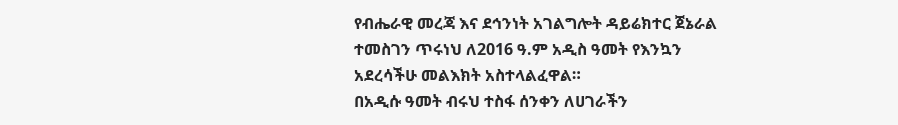የብሔራዊ መረጃ እና ደኅንነት አገልግሎት ዳይሬክተር ጀኔራል ተመስገን ጥሩነህ ለ2016 ዓ.ም አዲስ ዓመት የእንኳን አደረሳችሁ መልእክት አስተላልፈዋል።
በአዲሱ ዓመት ብሩህ ተስፋ ሰንቀን ለሀገራችን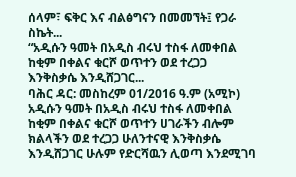ሰላም፣ ፍቅር እና ብልፅግናን በመመኘት፤ የጋራ ስኬት...
“አዲሱን ዓመት በአዲስ ብሩህ ተስፋ ለመቀበል ከቂም በቀልና ቁርሾ ወጥተን ወደ ተረጋጋ እንቅስቃሴ እንዲሸጋገር...
ባሕር ዳር: መስከረም 01/2016 ዓ.ም (አሚኮ) አዲሱን ዓመት በአዲስ ብሩህ ተስፋ ለመቀበል ከቂም በቀልና ቁርሾ ወጥተን ሀገራችን ብሎም ክልላችን ወደ ተረጋጋ ሁለንተናዊ እንቅስቃሴ እንዲሸጋገር ሁሉም የድርሻዉን ሊወጣ እንደሚገባ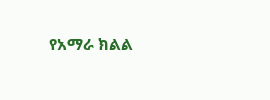የአማራ ክልል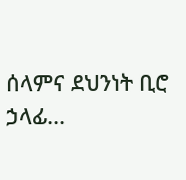ሰላምና ደህንነት ቢሮ ኃላፊ...